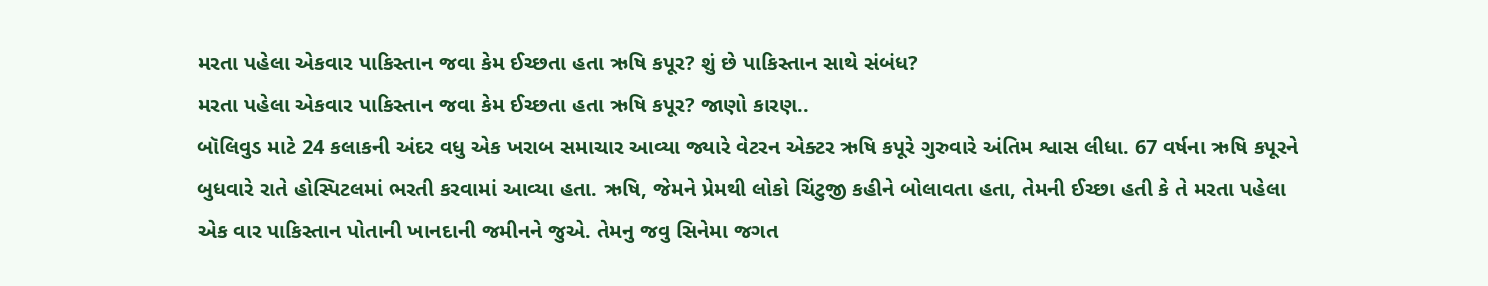મરતા પહેલા એકવાર પાકિસ્તાન જવા કેમ ઈચ્છતા હતા ઋષિ કપૂર? શું છે પાકિસ્તાન સાથે સંબંધ?
મરતા પહેલા એકવાર પાકિસ્તાન જવા કેમ ઈચ્છતા હતા ઋષિ કપૂર? જાણો કારણ..
બૉલિવુડ માટે 24 કલાકની અંદર વધુ એક ખરાબ સમાચાર આવ્યા જ્યારે વેટરન એક્ટર ઋષિ કપૂરે ગુરુવારે અંતિમ શ્વાસ લીધા. 67 વર્ષના ઋષિ કપૂરને બુધવારે રાતે હોસ્પિટલમાં ભરતી કરવામાં આવ્યા હતા. ઋષિ, જેમને પ્રેમથી લોકો ચિંટુજી કહીને બોલાવતા હતા, તેમની ઈચ્છા હતી કે તે મરતા પહેલા એક વાર પાકિસ્તાન પોતાની ખાનદાની જમીનને જુએ. તેમનુ જવુ સિનેમા જગત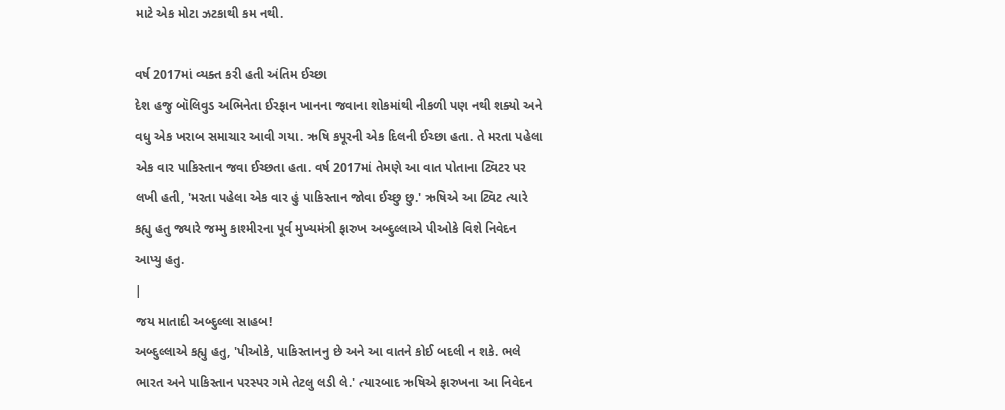માટે એક મોટા ઝટકાથી કમ નથી.

વર્ષ 2017માં વ્યક્ત કરી હતી અંતિમ ઈચ્છા
દેશ હજુ બૉલિવુડ અભિનેતા ઈરફાન ખાનના જવાના શોકમાંથી નીકળી પણ નથી શક્યો અને વધુ એક ખરાબ સમાચાર આવી ગયા. ઋષિ કપૂરની એક દિલની ઈચ્છા હતા. તે મરતા પહેલા એક વાર પાકિસ્તાન જવા ઈચ્છતા હતા. વર્ષ 2017માં તેમણે આ વાત પોતાના ટ્વિટર પર લખી હતી, 'મરતા પહેલા એક વાર હું પાકિસ્તાન જોવા ઈચ્છુ છુ.' ઋષિએ આ ટ્વિટ ત્યારે કહ્યુ હતુ જ્યારે જમ્મુ કાશ્મીરના પૂર્વ મુખ્યમંત્રી ફારુખ અબ્દુલ્લાએ પીઓકે વિશે નિવેદન આપ્યુ હતુ.
|
જય માતાદી અબ્દુલ્લા સાહબ!
અબ્દુલ્લાએ કહ્યુ હતુ, 'પીઓકે, પાકિસ્તાનનુ છે અને આ વાતને કોઈ બદલી ન શકે. ભલે ભારત અને પાકિસ્તાન પરસ્પર ગમે તેટલુ લડી લે.' ત્યારબાદ ઋષિએ ફારુખના આ નિવેદન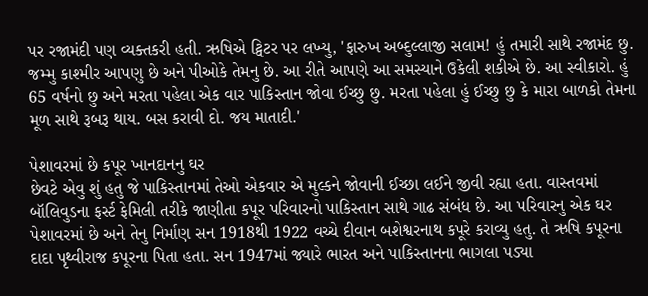પર રજામંદી પણ વ્યક્તકરી હતી. ઋષિએ ટ્વિટર પર લખ્યુ, 'ફારુખ અબ્દુલ્લાજી સલામ! હું તમારી સાથે રજામંદ છુ. જમ્મુ કાશ્મીર આપણુ છે અને પીઓકે તેમનુ છે. આ રીતે આપણે આ સમસ્યાને ઉકેલી શકીએ છે. આ સ્વીકારો. હું 65 વર્ષનો છુ અને મરતા પહેલા એક વાર પાકિસ્તાન જોવા ઈચ્છુ છુ. મરતા પહેલા હું ઈચ્છુ છુ કે મારા બાળકો તેમના મૂળ સાથે રૂબરૂ થાય. બસ કરાવી દો. જય માતાદી.'

પેશાવરમાં છે કપૂર ખાનદાનનુ ઘર
છેવટે એવુ શું હતુ જે પાકિસ્તાનમાં તેઓ એકવાર એ મુલ્કને જોવાની ઈચ્છા લઈને જીવી રહ્યા હતા. વાસ્તવમાં બૉલિવુડના ફર્સ્ટ ફેમિલી તરીકે જાણીતા કપૂર પરિવારનો પાકિસ્તાન સાથે ગાઢ સંબંધ છે. આ પરિવારનુ એક ઘર પેશાવરમાં છે અને તેનુ નિર્માણ સન 1918થી 1922 વચ્ચે દીવાન બશેશ્વરનાથ કપૂરે કરાવ્યુ હતુ. તે ઋષિ કપૂરના દાદા પૃથ્વીરાજ કપૂરના પિતા હતા. સન 1947માં જ્યારે ભારત અને પાકિસ્તાનના ભાગલા પડ્યા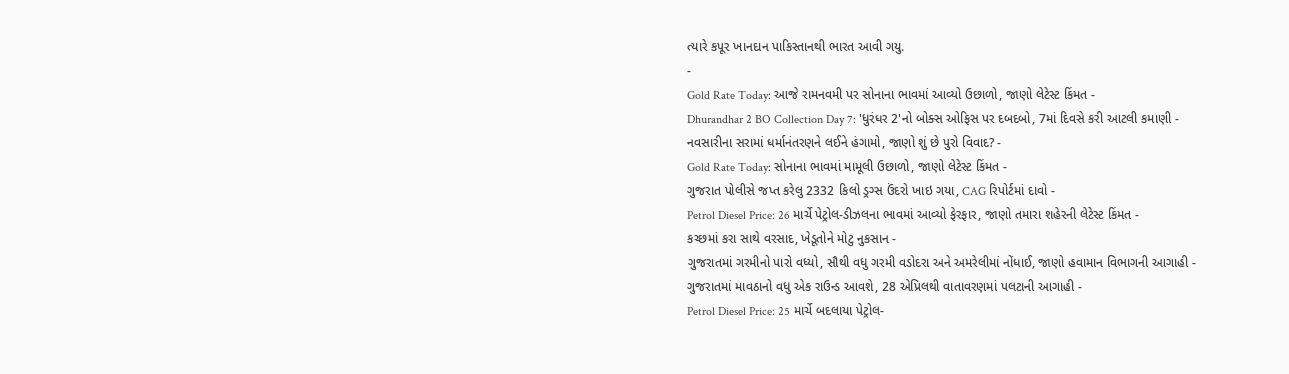ત્યારે કપૂર ખાનદાન પાકિસ્તાનથી ભારત આવી ગયુ.
-
Gold Rate Today: આજે રામનવમી પર સોનાના ભાવમાં આવ્યો ઉછાળો, જાણો લેટેસ્ટ કિંમત -
Dhurandhar 2 BO Collection Day 7: 'ધુરંધર 2'નો બોક્સ ઓફિસ પર દબદબો, 7માં દિવસે કરી આટલી કમાણી -
નવસારીના સરામાં ધર્માનંતરણને લઈને હંગામો, જાણો શું છે પુરો વિવાદ? -
Gold Rate Today: સોનાના ભાવમાં મામૂલી ઉછાળો, જાણો લેટેસ્ટ કિંમત -
ગુજરાત પોલીસે જપ્ત કરેલુ 2332 કિલો ડ્રગ્સ ઉંદરો ખાઇ ગયા, CAG રિપોર્ટમાં દાવો -
Petrol Diesel Price: 26 માર્ચે પેટ્રોલ-ડીઝલના ભાવમાં આવ્યો ફેરફાર, જાણો તમારા શહેરની લેટેસ્ટ કિંમત -
કચ્છમાં કરા સાથે વરસાદ, ખેડૂતોને મોટુ નુકસાન -
ગુજરાતમાં ગરમીનો પારો વધ્યો, સૌથી વધુ ગરમી વડોદરા અને અમરેલીમાં નોંધાઈ, જાણો હવામાન વિભાગની આગાહી -
ગુજરાતમાં માવઠાનો વધુ એક રાઉન્ડ આવશે, 28 એપ્રિલથી વાતાવરણમાં પલટાની આગાહી -
Petrol Diesel Price: 25 માર્ચે બદલાયા પેટ્રોલ-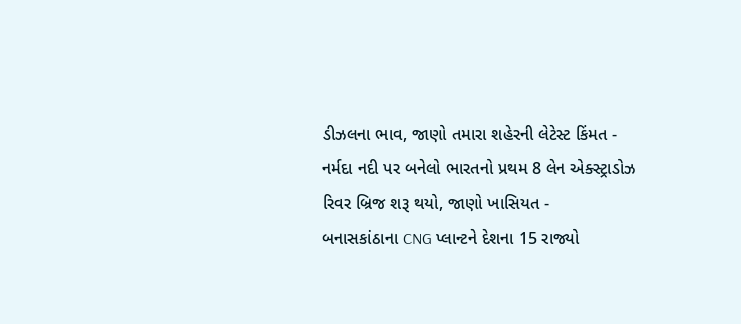ડીઝલના ભાવ, જાણો તમારા શહેરની લેટેસ્ટ કિંમત -
નર્મદા નદી પર બનેલો ભારતનો પ્રથમ 8 લેન એક્સ્ટ્રાડોઝ રિવર બ્રિજ શરૂ થયો, જાણો ખાસિયત -
બનાસકાંઠાના CNG પ્લાન્ટને દેશના 15 રાજ્યો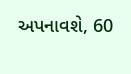અપનાવશે, 60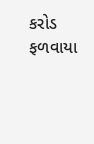કરોડ ફળવાયા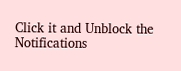Click it and Unblock the Notifications